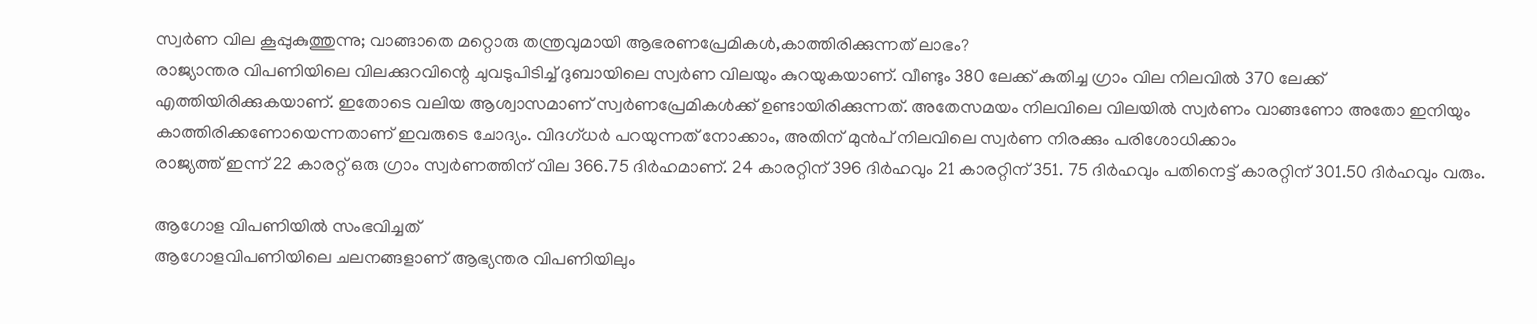സ്വർണ വില കൂപ്പുകുത്തുന്നു; വാങ്ങാതെ മറ്റൊരു തന്ത്രവുമായി ആഭരണപ്രേമികൾ,കാത്തിരിക്കുന്നത് ലാഭം?
രാജ്യാന്തര വിപണിയിലെ വിലക്കുറവിന്റെ ചുവടുപിടിച്ച് ദുബായിലെ സ്വർണ വിലയും കുറയുകയാണ്. വീണ്ടും 380 ലേക്ക് കുതിച്ച ഗ്രാം വില നിലവിൽ 370 ലേക്ക് എത്തിയിരിക്കുകയാണ്. ഇതോടെ വലിയ ആശ്വാസമാണ് സ്വർണപ്രേമികൾക്ക് ഉണ്ടായിരിക്കുന്നത്. അതേസമയം നിലവിലെ വിലയിൽ സ്വർണം വാങ്ങണോ അതോ ഇനിയും കാത്തിരിക്കണോയെന്നതാണ് ഇവരുടെ ചോദ്യം. വിദഗ്ധർ പറയുന്നത് നോക്കാം, അതിന് മുൻപ് നിലവിലെ സ്വർണ നിരക്കും പരിശോധിക്കാം
രാജ്യത്ത് ഇന്ന് 22 കാരറ്റ് ഒരു ഗ്രാം സ്വർണത്തിന് വില 366.75 ദിർഹമാണ്. 24 കാരറ്റിന് 396 ദിർഹവും 21 കാരറ്റിന് 351. 75 ദിർഹവും പതിനെട്ട് കാരറ്റിന് 301.50 ദിർഹവും വരും.

ആഗോള വിപണിയിൽ സംഭവിച്ചത്
ആഗോളവിപണിയിലെ ചലനങ്ങളാണ് ആഭ്യന്തര വിപണിയിലും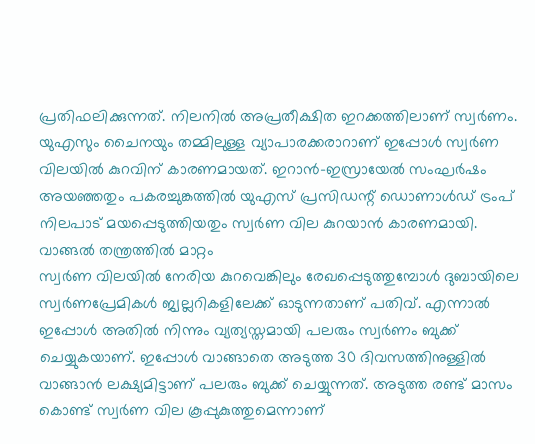പ്രതിഫലിക്കുന്നത്. നിലനിൽ അപ്രതീക്ഷിത ഇറക്കത്തിലാണ് സ്വർണം. യുഎസും ചൈനയും തമ്മിലുള്ള വ്യാപാരക്കരാറാണ് ഇപ്പോൾ സ്വർണ വിലയിൽ കുറവിന് കാരണമായത്. ഇറാൻ-ഇസ്രായേൽ സംഘർഷം അയഞ്ഞതും പകരച്ചുങ്കത്തിൽ യുഎസ് പ്രസിഡന്റ് ഡൊണാൾഡ് ട്രംപ് നിലപാട് മയപ്പെടുത്തിയതും സ്വർണ വില കുറയാൻ കാരണമായി.
വാങ്ങൽ തന്ത്രത്തിൽ മാറ്റം
സ്വർണ വിലയിൽ നേരിയ കുറവെങ്കിലും രേഖപ്പെടുത്തുമ്പോൾ ദുബായിലെ സ്വർണപ്രേമികൾ ജ്വല്ലറികളിലേക്ക് ഓടുന്നതാണ് പതിവ്. എന്നാൽ ഇപ്പോൾ അതിൽ നിന്നും വ്യത്യസ്തമായി പലരും സ്വർണം ബുക്ക് ചെയ്യുകയാണ്. ഇപ്പോൾ വാങ്ങാതെ അടുത്ത 30 ദിവസത്തിനുള്ളിൽ വാങ്ങാൻ ലക്ഷ്യമിട്ടാണ് പലരും ബുക്ക് ചെയ്യുന്നത്. അടുത്ത രണ്ട് മാസം കൊണ്ട് സ്വർണ വില കൂപ്പുകുത്തുമെന്നാണ്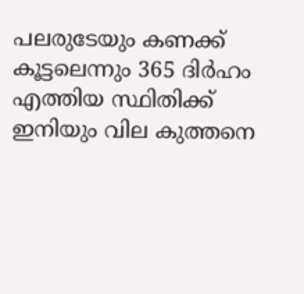പലരുടേയും കണക്ക് കൂട്ടലെന്നും 365 ദിർഹം എത്തിയ സ്ഥിതിക്ക് ഇനിയും വില കുത്തനെ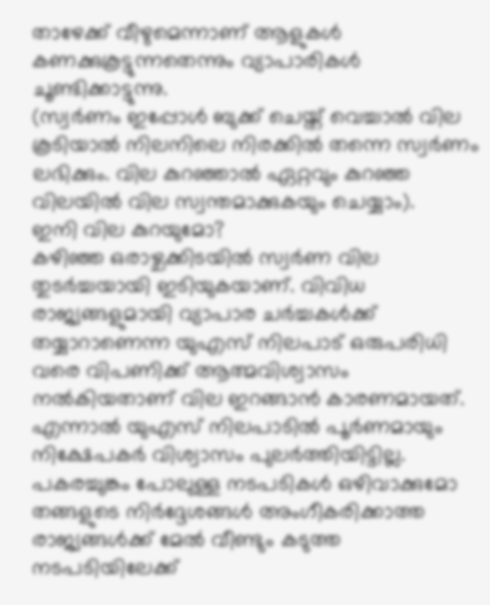താഴേക്ക് വീഴുമെന്നാണ് ആളുകൾ കണക്കുകൂട്ടുന്നതെന്നും വ്യാപാരികൾ ചൂണ്ടിക്കാട്ടുന്നു.
(സ്വർണം ഇപ്പോൾ ബുക്ക് ചെയ്ത് വെച്ചാൽ വില കൂടിയാൽ നിലനിലെ നിരക്കിൽ തന്നെ സ്വർണം ലഭിക്കും. വില കുറഞ്ഞാൽ ഏറ്റവും കുറഞ്ഞ വിലയിൽ വില സ്വന്തമാക്കുകയും ചെയ്യാം).
ഇനി വില കുറയുമോ?
കഴിഞ്ഞ ഒരാഴ്ചക്കിടയിൽ സ്വർണ വില തുടർച്ചയായി ഇടിയുകയാണ്. വിവിധ രാജ്യങ്ങളുമായി വ്യാപാര ചർച്ചകൾക്ക് തയ്യാറാണെന്ന യുഎസ് നിലപാട് ഒരുപരിധി വരെ വിപണിക്ക് ആത്മവിശ്വാസം നൽകിയതാണ് വില ഇറങ്ങാൻ കാരണമായത്. എന്നാൽ യുഎസ് നിലപാടിൽ പൂർണമായും നിക്ഷേപകർ വിശ്വാസം പുലർത്തിയിട്ടില്ല. പകരച്ചുങ്കം പോലുള്ള നടപടികൾ ഒഴിവാക്കുമോ തങ്ങളുടെ നിർദ്ദേശങ്ങൾ അംഗീകരിക്കാത്ത രാജ്യങ്ങൾക്ക് മേൽ വീണ്ടും കടുത്ത നടപടിയിലേക്ക്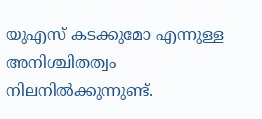യുഎസ് കടക്കുമോ എന്നുള്ള അനിശ്ചിതത്വം നിലനിൽക്കുന്നുണ്ട്.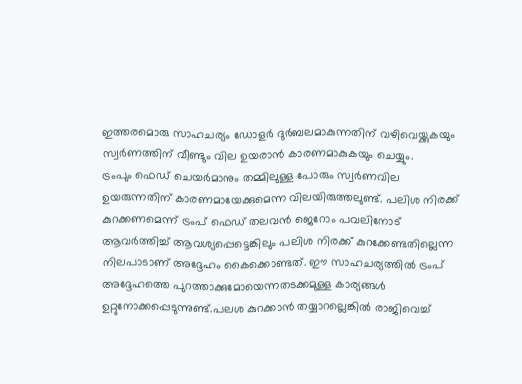ഇത്തരമൊരു സാഹചര്യം ഡോളർ ദുർബലമാകുന്നതിന് വഴിവെയ്ക്കുകയും സ്വർണത്തിന് വീണ്ടും വില ഉയരാൻ കാരണമാകുകയും ചെയ്യും.
ട്രംപും ഫെഡ് ചെയർമാനും തമ്മിലുള്ള പോരും സ്വർണവില ഉയരുന്നതിന് കാരണമായേക്കുമെന്ന വിലയിരുത്തലുണ്ട്. പലിശ നിരക്ക് കുറക്കണമെന്ന് ട്രംപ് ഫെഡ് തലവൻ ജെറോം പവലിനോട് ആവർത്തിച്ച് ആവശ്യപ്പെട്ടെങ്കിലും പലിശ നിരക്ക് കുറക്കേണ്ടതില്ലെന്ന നിലപാടാണ് അദ്ദേഹം കൈക്കൊണ്ടത്. ഈ സാഹചര്യത്തിൽ ട്രംപ് അദ്ദേഹത്തെ പുറത്താക്കുമോയെന്നതടക്കമുള്ള കാര്യങ്ങൾ ഉറ്റുനോക്കപ്പെടുന്നുണ്ട്.പലശ കുറക്കാൻ തയ്യാറല്ലെങ്കിൽ രാജിവെച്ച്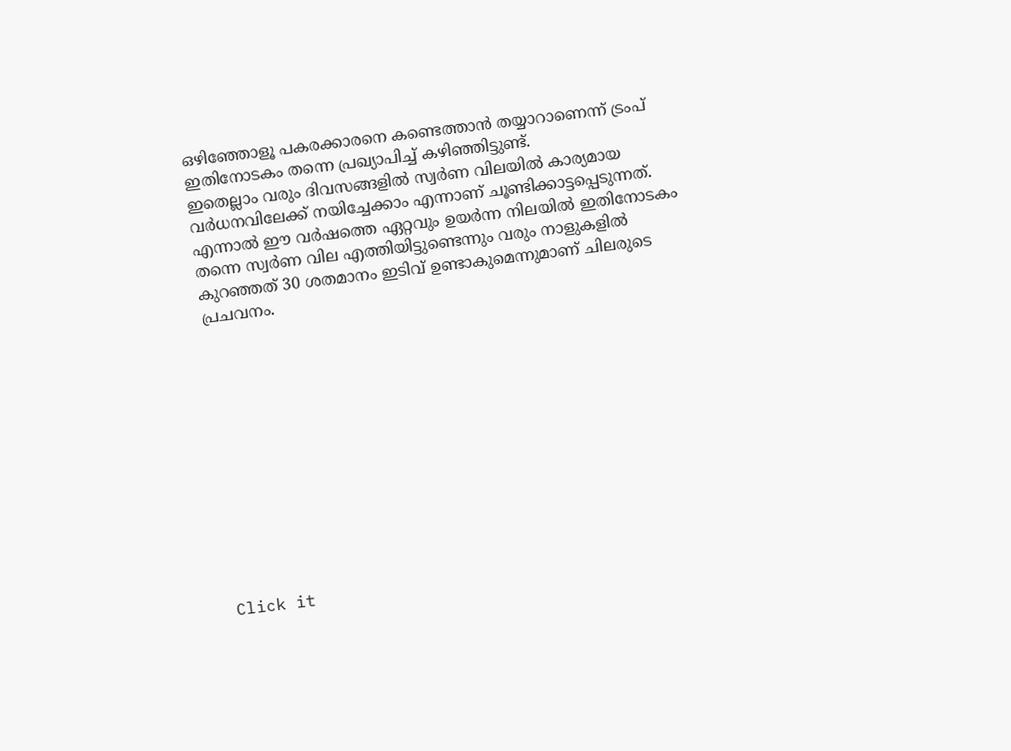ഒഴിഞ്ഞോളൂ പകരക്കാരനെ കണ്ടെത്താൻ തയ്യാറാണെന്ന് ട്രംപ് ഇതിനോടകം തന്നെ പ്രഖ്യാപിച്ച് കഴിഞ്ഞിട്ടുണ്ട്.
ഇതെല്ലാം വരും ദിവസങ്ങളിൽ സ്വർണ വിലയിൽ കാര്യമായ വർധനവിലേക്ക് നയിച്ചേക്കാം എന്നാണ് ചൂണ്ടിക്കാട്ടപ്പെടുന്നത്. എന്നാൽ ഈ വർഷത്തെ ഏറ്റവും ഉയർന്ന നിലയിൽ ഇതിനോടകം തന്നെ സ്വർണ വില എത്തിയിട്ടുണ്ടെന്നും വരും നാളുകളിൽ കുറഞ്ഞത് 30 ശതമാനം ഇടിവ് ഉണ്ടാകുമെന്നുമാണ് ചിലരുടെ പ്രചവനം.












Click it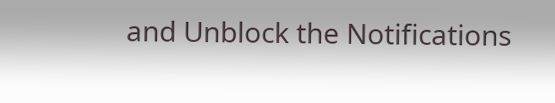and Unblock the Notifications